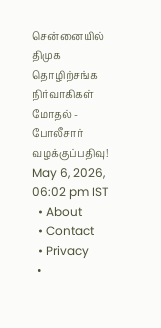சென்னையில் திமுக தொழிற்சங்க நிர்வாகிகள் மோதல் - போலீசார் வழக்குப்பதிவு!
May 6, 2026, 06:02 pm IST
  • About
  • Contact
  • Privacy
  •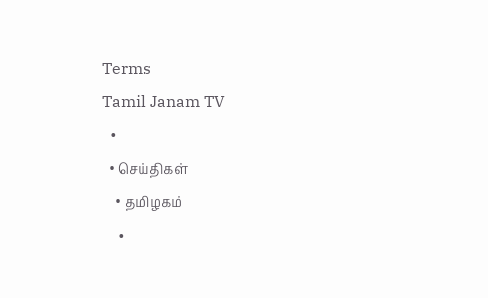Terms
Tamil Janam TV
  •
  • செய்திகள்
    • தமிழகம்
    •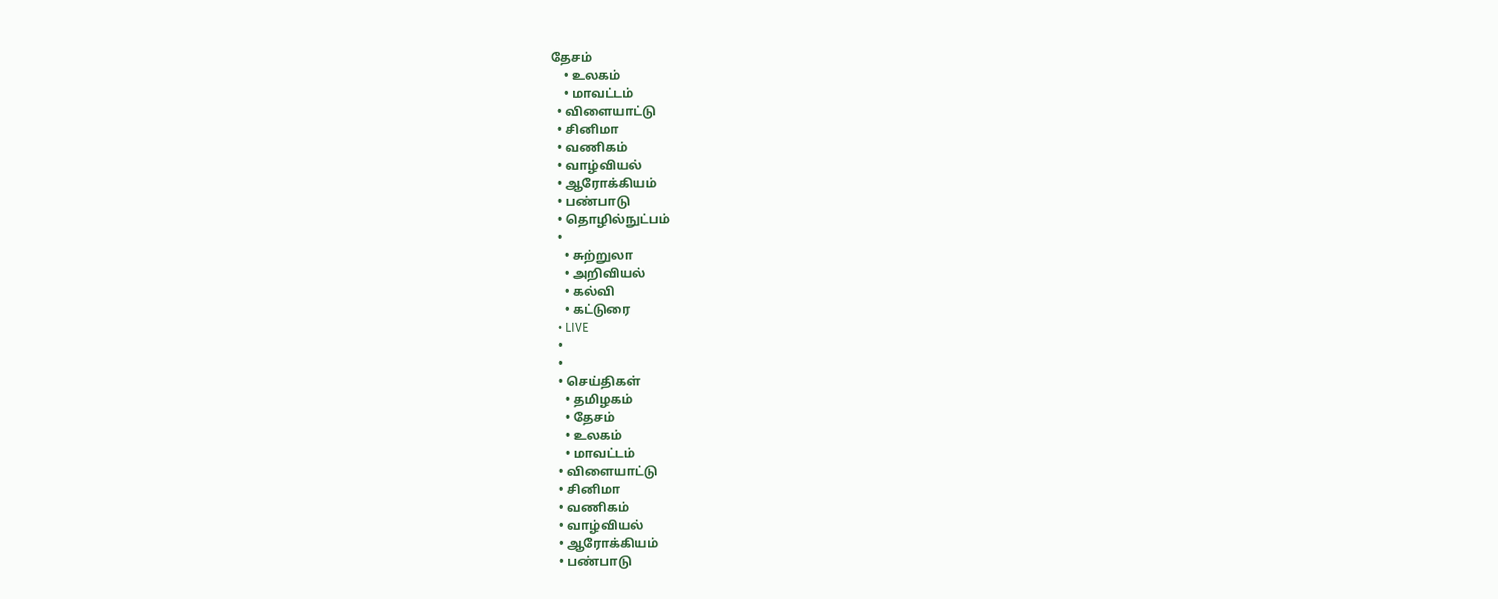தேசம்
    • உலகம்
    • மாவட்டம்
  • விளையாட்டு
  • சினிமா
  • வணிகம்
  • வாழ்வியல்
  • ஆரோக்கியம்
  • பண்பாடு
  • தொழில்நுட்பம்
  •
    • சுற்றுலா
    • அறிவியல்
    • கல்வி
    • கட்டுரை
  • LIVE
  •
  •
  • செய்திகள்
    • தமிழகம்
    • தேசம்
    • உலகம்
    • மாவட்டம்
  • விளையாட்டு
  • சினிமா
  • வணிகம்
  • வாழ்வியல்
  • ஆரோக்கியம்
  • பண்பாடு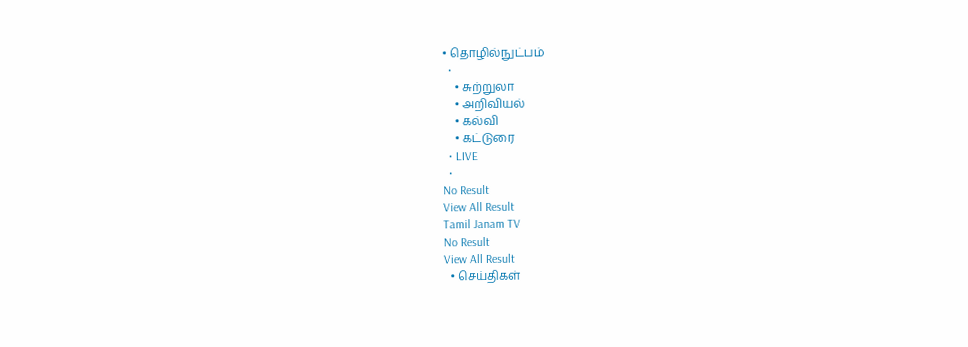• தொழில்நுட்பம்
  •
    • சுற்றுலா
    • அறிவியல்
    • கல்வி
    • கட்டுரை
  • LIVE
  •
No Result
View All Result
Tamil Janam TV
No Result
View All Result
  • செய்திகள்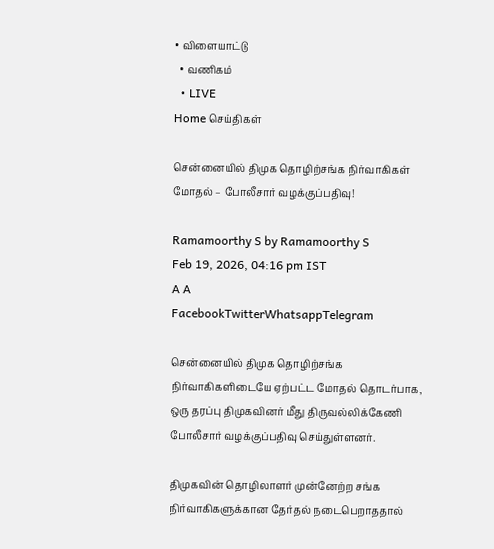• விளையாட்டு
  • வணிகம்
  • LIVE
Home செய்திகள்

சென்னையில் திமுக தொழிற்சங்க நிர்வாகிகள் மோதல் – போலீசார் வழக்குப்பதிவு!

Ramamoorthy S by Ramamoorthy S
Feb 19, 2026, 04:16 pm IST
A A
FacebookTwitterWhatsappTelegram

சென்னையில் திமுக தொழிற்சங்க நிர்வாகிகளிடையே ஏற்பட்ட மோதல் தொடர்பாக, ஒரு தரப்பு திமுகவினர் மீது திருவல்லிக்கேணி போலீசார் வழக்குப்பதிவு செய்துள்ளனர்.

திமுகவின் தொழிலாளர் முன்னேற்ற சங்க நிர்வாகிகளுக்கான தேர்தல் நடைபெறாததால்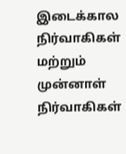இடைக்கால நிர்வாகிகள் மற்றும் முன்னாள் நிர்வாகிகள்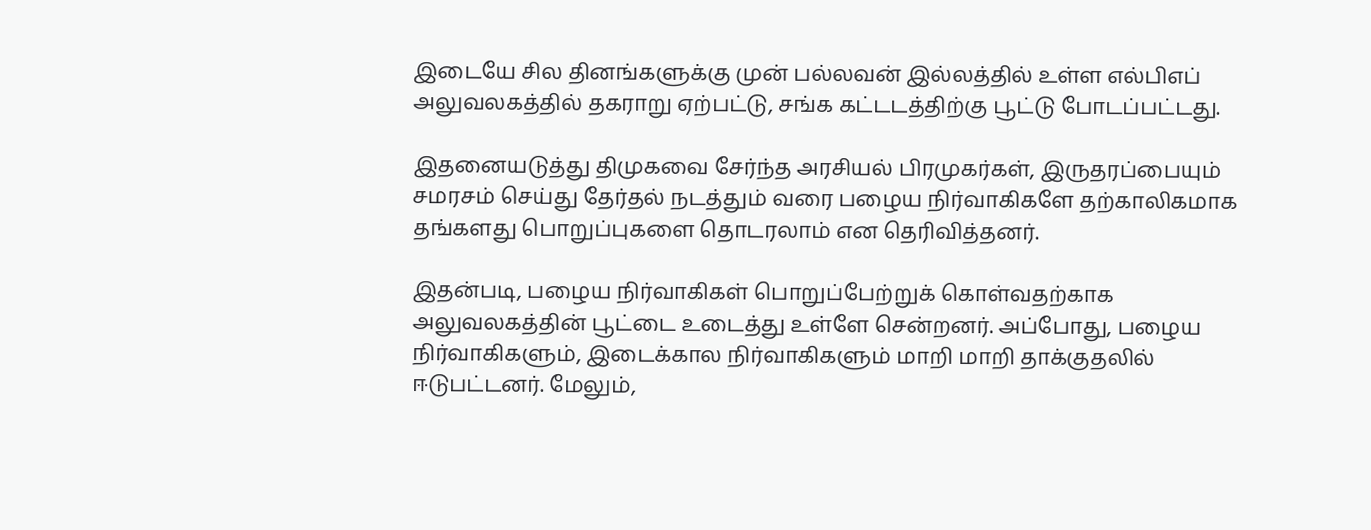இடையே சில தினங்களுக்கு முன் பல்லவன் இல்லத்தில் உள்ள எல்பிஎப் அலுவலகத்தில் தகராறு ஏற்பட்டு, சங்க கட்டடத்திற்கு பூட்டு போடப்பட்டது.

இதனையடுத்து திமுகவை சேர்ந்த அரசியல் பிரமுகர்கள், இருதரப்பையும் சமரசம் செய்து தேர்தல் நடத்தும் வரை பழைய நிர்வாகிகளே தற்காலிகமாக தங்களது பொறுப்புகளை தொடரலாம் என தெரிவித்தனர்.

இதன்படி, பழைய நிர்வாகிகள் பொறுப்பேற்றுக் கொள்வதற்காக அலுவலகத்தின் பூட்டை உடைத்து உள்ளே சென்றனர். அப்போது, பழைய நிர்வாகிகளும், இடைக்கால நிர்வாகிகளும் மாறி மாறி தாக்குதலில் ஈடுபட்டனர். மேலும்,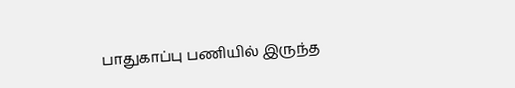பாதுகாப்பு பணியில் இருந்த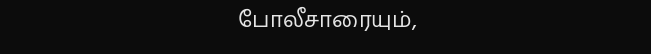போலீசாரையும்,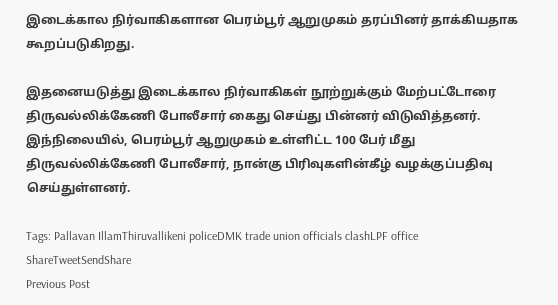இடைக்கால நிர்வாகிகளான பெரம்பூர் ஆறுமுகம் தரப்பினர் தாக்கியதாக கூறப்படுகிறது.

இதனையடுத்து இடைக்கால நிர்வாகிகள் நூற்றுக்கும் மேற்பட்டோரை திருவல்லிக்கேணி போலீசார் கைது செய்து பின்னர் விடுவித்தனர். இந்நிலையில், பெரம்பூர் ஆறுமுகம் உள்ளிட்ட 100 பேர் மீது திருவல்லிக்கேணி போலீசார், நான்கு பிரிவுகளின்கீழ் வழக்குப்பதிவு செய்துள்ளனர்.

Tags: Pallavan IllamThiruvallikeni policeDMK trade union officials clashLPF office
ShareTweetSendShare
Previous Post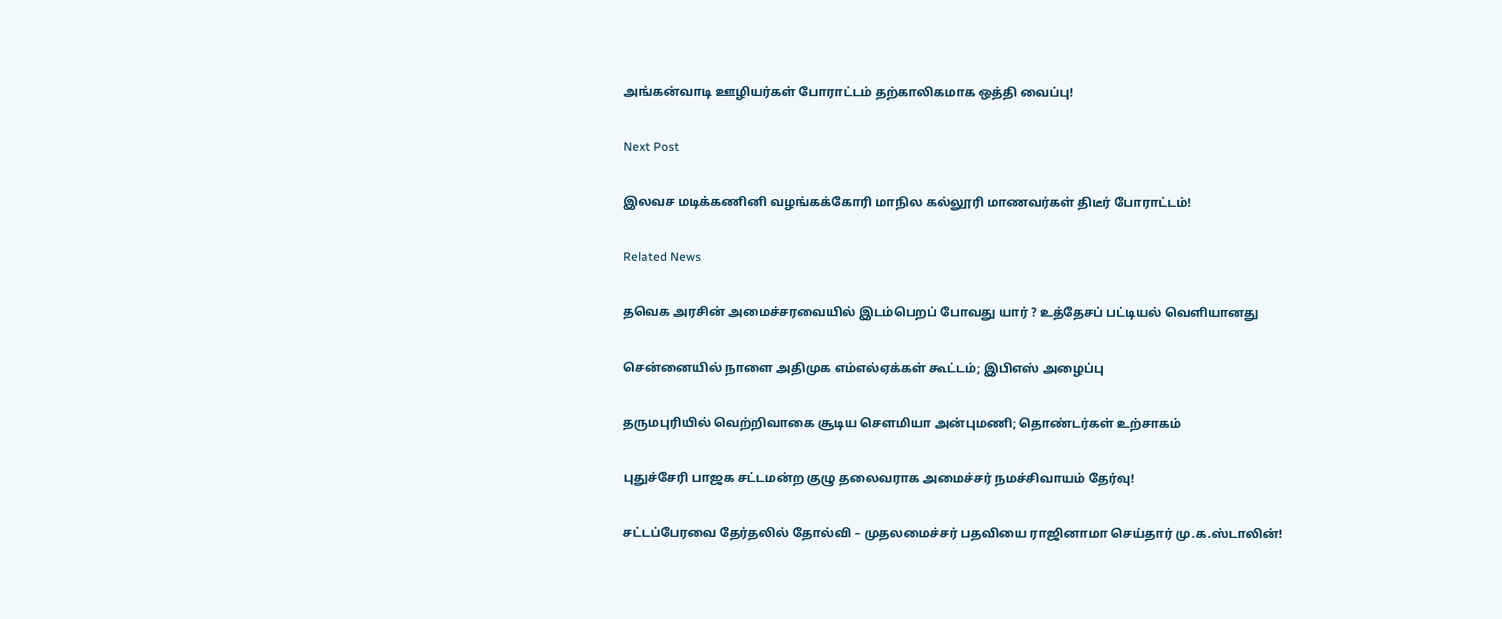அங்கன்வாடி ஊழியர்கள் போராட்டம் தற்காலிகமாக ஒத்தி வைப்பு!

Next Post

இலவச மடிக்கணினி வழங்கக்கோரி மாநில கல்லூரி மாணவர்கள் திடீர் போராட்டம்!

Related News

தவெக அரசின் அமைச்சரவையில் இடம்பெறப் போவது யார் ? உத்தேசப் பட்டியல் வெளியானது

சென்னையில் நாளை அதிமுக எம்எல்ஏக்கள் கூட்டம்; இபிஎஸ் அழைப்பு

தருமபுரியில் வெற்றிவாகை சூடிய செளமியா அன்புமணி; தொண்டர்கள் உற்சாகம்

புதுச்சேரி பாஜக சட்டமன்ற குழு தலைவராக அமைச்சர் நமச்சிவாயம் தேர்வு!

சட்டப்பேரவை தேர்தலில் தோல்வி – முதலமைச்சர் பதவியை ராஜினாமா செய்தார் மு.க.ஸ்டாலின்!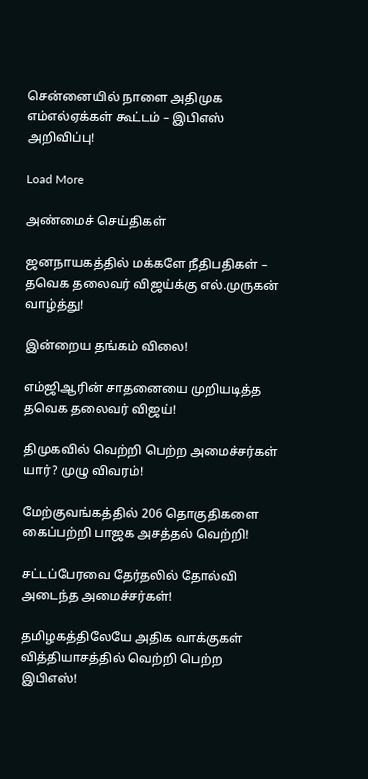சென்னையில் நாளை அதிமுக எம்எல்ஏக்கள் கூட்டம் – இபிஎஸ் அறிவிப்பு!

Load More

அண்மைச் செய்திகள்

ஜனநாயகத்தில் மக்களே நீதிபதிகள் – தவெக தலைவர் விஜய்க்கு எல்.முருகன் வாழ்த்து!

இன்றைய தங்கம் விலை!

எம்ஜிஆரின் சாதனையை முறியடித்த தவெக தலைவர் விஜய்!

திமுகவில் வெற்றி பெற்ற அமைச்சர்கள் யார்? முழு விவரம்!

மேற்குவங்கத்தில் 206 தொகுதிகளை கைப்பற்றி பாஜக அசத்தல் வெற்றி!

சட்டப்பேரவை தேர்தலில் தோல்வி அடைந்த அமைச்சர்கள்!

தமிழகத்திலேயே அதிக வாக்குகள் வித்தியாசத்தில் வெற்றி பெற்ற இபிஎஸ்!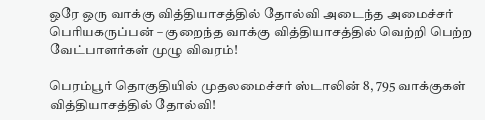ஒரே ஒரு வாக்கு வித்தியாசத்தில் தோல்வி அடைந்த அமைச்சர் பெரியகருப்பன் – குறைந்த வாக்கு வித்தியாசத்தில் வெற்றி பெற்ற வேட்பாளர்கள் முழு விவரம்!

பெரம்பூர் தொகுதியில் முதலமைச்சர் ஸ்டாலின் 8, 795 வாக்குகள் வித்தியாசத்தில் தோல்வி!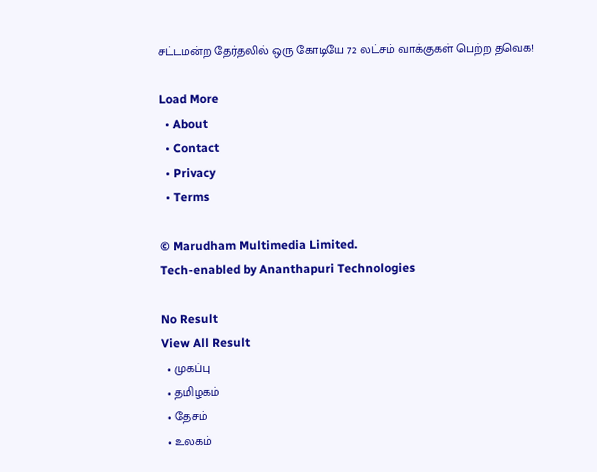சட்டமன்ற தேர்தலில் ஒரு கோடியே 72 லட்சம் வாக்குகள் பெற்ற தவெக!

Load More
  • About
  • Contact
  • Privacy
  • Terms

© Marudham Multimedia Limited.
Tech-enabled by Ananthapuri Technologies

No Result
View All Result
  • முகப்பு
  • தமிழகம்
  • தேசம்
  • உலகம்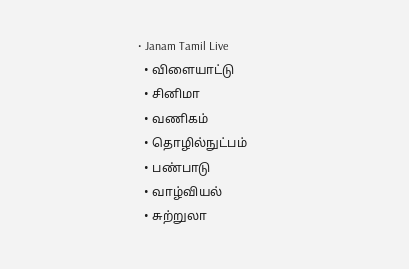• Janam Tamil Live
  • விளையாட்டு
  • சினிமா
  • வணிகம்
  • தொழில்நுட்பம்
  • பண்பாடு
  • வாழ்வியல்
  • சுற்றுலா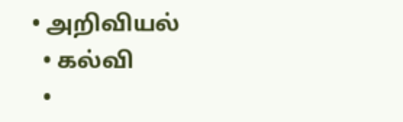• அறிவியல்
  • கல்வி
  •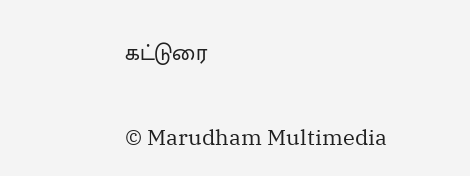கட்டுரை

© Marudham Multimedia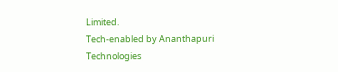Limited.
Tech-enabled by Ananthapuri Technologies